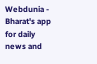Webdunia - Bharat's app for daily news and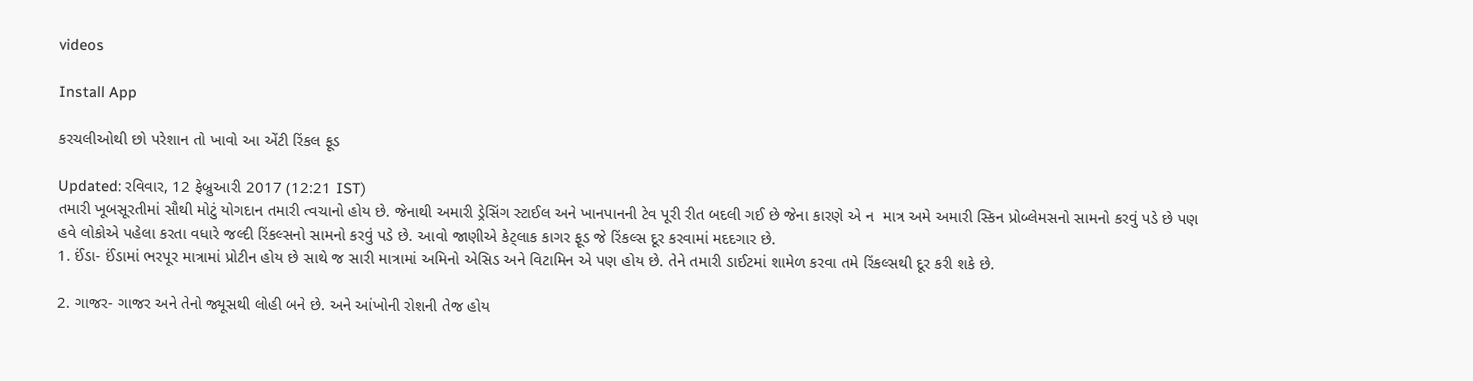videos

Install App

કરચલીઓથી છો પરેશાન તો ખાવો આ એંટી રિંકલ ફૂડ

Updated: રવિવાર, 12 ફેબ્રુઆરી 2017 (12:21 IST)
તમારી ખૂબસૂરતીમાં સૌથી મોટું યોગદાન તમારી ત્વચાનો હોય છે. જેનાથી અમારી ડ્રેસિંગ સ્ટાઈલ અને ખાનપાનની ટેવ પૂરી રીત બદલી ગઈ છે જેના કારણે એ ન  માત્ર અમે અમારી સ્કિન પ્રોબ્લેમસનો સામનો કરવું પડે છે પણ હવે લોકોએ પહેલા કરતા વધારે જલ્દી રિંકલ્સનો સામનો કરવું પડે છે. આવો જાણીએ કેટ્લાક કાગર ફૂડ જે રિંકલ્સ દૂર કરવામાં મદદગાર છે.
1. ઈંડા- ઈંડામાં ભરપૂર માત્રામાં પ્રોટીન હોય છે સાથે જ સારી માત્રામાં અમિનો એસિડ અને વિટામિન એ પણ હોય છે. તેને તમારી ડાઈટમાં શામેળ કરવા તમે રિંકલ્સથી દૂર કરી શકે છે.

2. ગાજર- ગાજર અને તેનો જ્યૂસથી લોહી બને છે. અને આંખોની રોશની તેજ હોય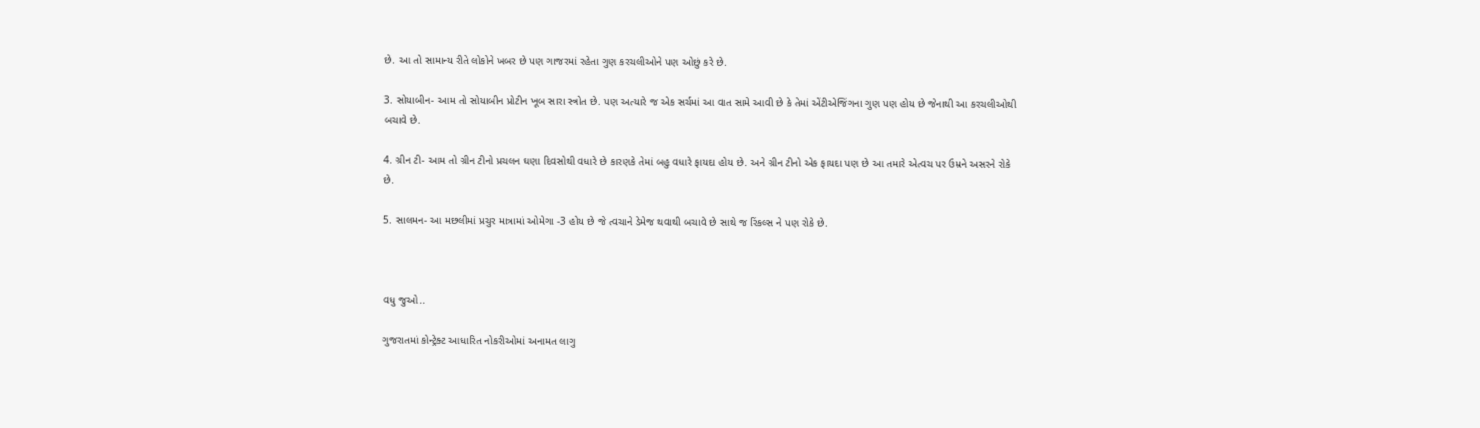છે. આ તો સામાન્ય રીતે લોકોને ખબર છે પણ ગાજરમાં રહેતા ગુણ કરચલીઓને પણ ઓછું કરે છે.

3. સોયાબીન- આમ તો સોયાબીન પ્રોટીન ખૂબ સારા સ્ત્રોત છે. પણ અત્યારે જ એક સર્ચમાં આ વાત સામે આવી છે કે તેમાં એંટીએજિંગના ગુણ પણ હોય છે જેનાથી આ કરચલીઓથી બચાવે છે.

4. ગ્રીન ટી- આમ તો ગ્રીન ટીનો પ્રચલન ઘણા દિવસોથી વધારે છે કારણકે તેમાં બહુ વધારે ફાયદા હોય છે. અને ગ્રીન ટીનો એક ફાયદા પણ છે આ તમારે એત્વચ પર ઉમ્રને અસરને રોકે છે.

5. સાલમન- આ મછલીમાં પ્રચુર માત્રામાં ઓમેગા -3 હોય છે જે ત્વચાને ડેમેજ થવાથી બચાવે છે સાથે જ રિંકલ્સ ને પણ રોકે છે.



વધુ જુઓ..

ગુજરાતમાં કોન્ટ્રેક્ટ આધારિત નોકરીઓમાં અનામત લાગુ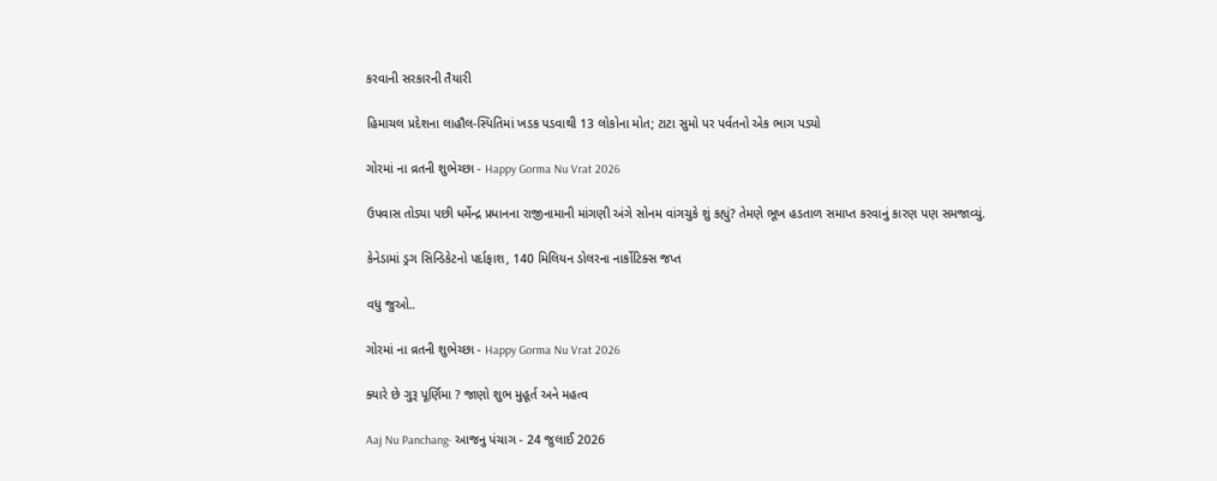કરવાની સરકારની તૈયારી

હિમાચલ પ્રદેશના લાહૌલ-સ્પિતિમાં ખડક પડવાથી 13 લોકોના મોત; ટાટા સુમો પર પર્વતનો એક ભાગ પડ્યો

ગોરમાં ના વ્રતની શુભેચ્છા - Happy Gorma Nu Vrat 2026

ઉપવાસ તોડ્યા પછી ધર્મેન્દ્ર પ્રધાનના રાજીનામાની માંગણી અંગે સોનમ વાંગચુકે શું કહ્યું? તેમણે ભૂખ હડતાળ સમાપ્ત કરવાનું કારણ પણ સમજાવ્યું.

કેનેડામાં ડ્રગ સિન્ડિકેટનો પર્દાફાશ, 140 મિલિયન ડોલરના નાર્કોટિક્સ જપ્ત

વધુ જુઓ..

ગોરમાં ના વ્રતની શુભેચ્છા - Happy Gorma Nu Vrat 2026

ક્યારે છે ગુરૂ પૂર્ણિમા ? જાણો શુભ મુહૂર્ત અને મહત્વ

Aaj Nu Panchang- આજનુ પંચાગ - 24 જુલાઈ 2026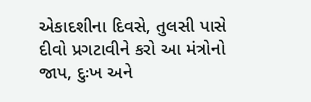એકાદશીના દિવસે, તુલસી પાસે દીવો પ્રગટાવીને કરો આ મંત્રોનો જાપ, દુઃખ અને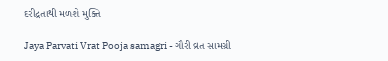દરીદ્રતાથી મળશે મુક્તિ

Jaya Parvati Vrat Pooja samagri - ગૌરી વ્રત સામગ્રી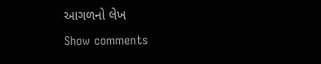આગળનો લેખ
Show comments